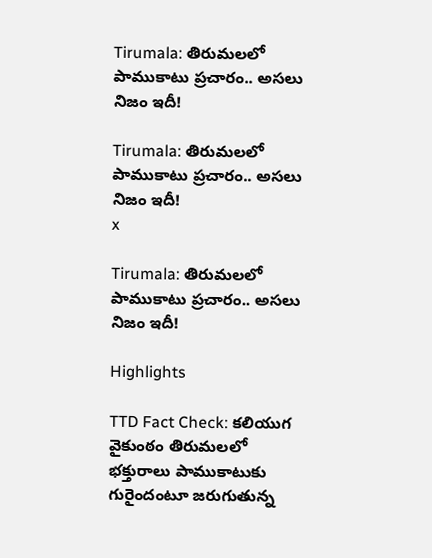Tirumala: తిరుమలలో పాముకాటు ప్రచారం.. అసలు నిజం ఇదీ!

Tirumala: తిరుమలలో పాముకాటు ప్రచారం.. అసలు నిజం ఇదీ!
x

Tirumala: తిరుమలలో పాముకాటు ప్రచారం.. అసలు నిజం ఇదీ!

Highlights

TTD Fact Check: కలియుగ వైకుంఠం తిరుమలలో భక్తురాలు పాముకాటుకు గురైందంటూ జరుగుతున్న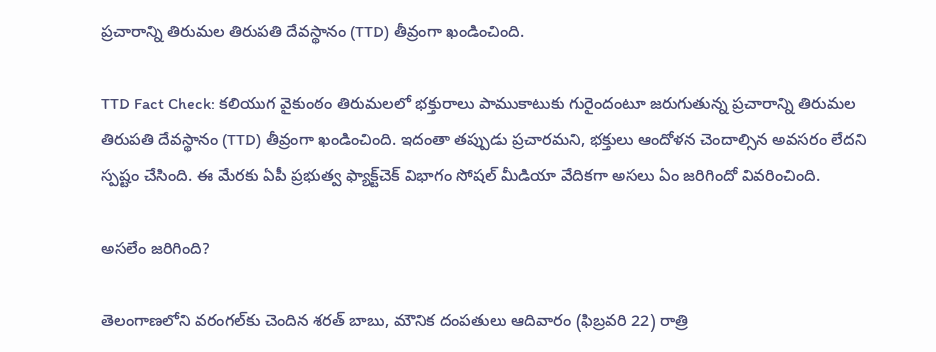ప్రచారాన్ని తిరుమల తిరుపతి దేవస్థానం (TTD) తీవ్రంగా ఖండించింది.

TTD Fact Check: కలియుగ వైకుంఠం తిరుమలలో భక్తురాలు పాముకాటుకు గురైందంటూ జరుగుతున్న ప్రచారాన్ని తిరుమల తిరుపతి దేవస్థానం (TTD) తీవ్రంగా ఖండించింది. ఇదంతా తప్పుడు ప్రచారమని, భక్తులు ఆందోళన చెందాల్సిన అవసరం లేదని స్పష్టం చేసింది. ఈ మేరకు ఏపీ ప్రభుత్వ ఫ్యాక్ట్‌చెక్‌ విభాగం సోషల్ మీడియా వేదికగా అసలు ఏం జరిగిందో వివరించింది.

అసలేం జరిగింది?

తెలంగాణలోని వరంగల్‌కు చెందిన శరత్ బాబు, మౌనిక దంపతులు ఆదివారం (ఫిబ్రవరి 22) రాత్రి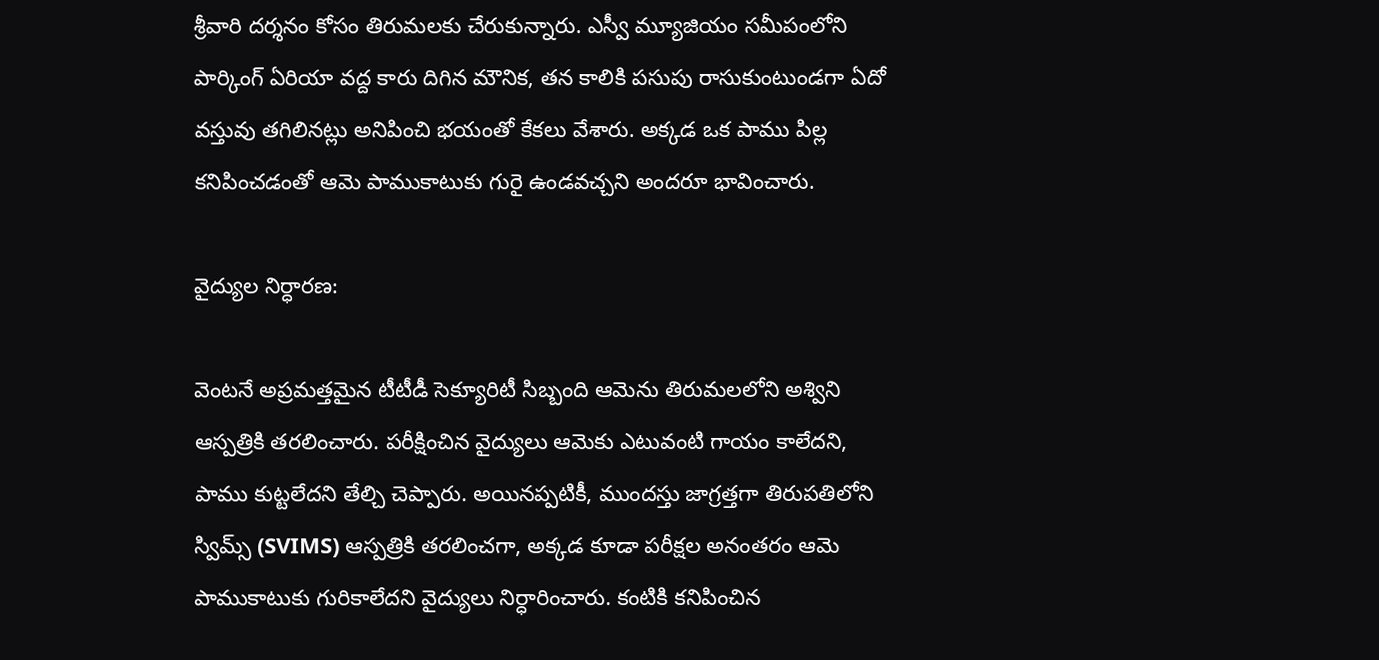శ్రీవారి దర్శనం కోసం తిరుమలకు చేరుకున్నారు. ఎస్వీ మ్యూజియం సమీపంలోని పార్కింగ్ ఏరియా వద్ద కారు దిగిన మౌనిక, తన కాలికి పసుపు రాసుకుంటుండగా ఏదో వస్తువు తగిలినట్లు అనిపించి భయంతో కేకలు వేశారు. అక్కడ ఒక పాము పిల్ల కనిపించడంతో ఆమె పాముకాటుకు గురై ఉండవచ్చని అందరూ భావించారు.

వైద్యుల నిర్ధారణ:

వెంటనే అప్రమత్తమైన టీటీడీ సెక్యూరిటీ సిబ్బంది ఆమెను తిరుమలలోని అశ్విని ఆస్పత్రికి తరలించారు. పరీక్షించిన వైద్యులు ఆమెకు ఎటువంటి గాయం కాలేదని, పాము కుట్టలేదని తేల్చి చెప్పారు. అయినప్పటికీ, ముందస్తు జాగ్రత్తగా తిరుపతిలోని స్విమ్స్ (SVIMS) ఆస్పత్రికి తరలించగా, అక్కడ కూడా పరీక్షల అనంతరం ఆమె పాముకాటుకు గురికాలేదని వైద్యులు నిర్ధారించారు. కంటికి కనిపించిన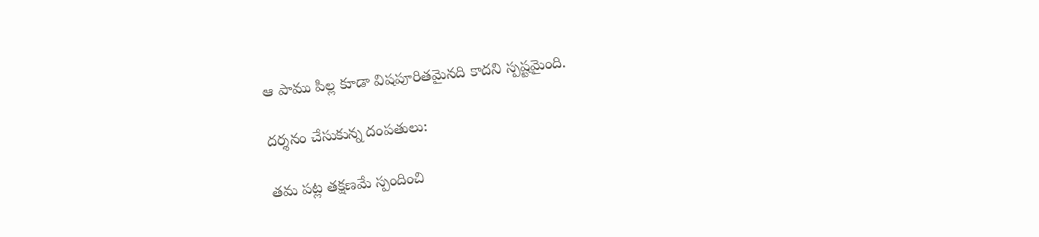ఆ పాము పిల్ల కూడా విషపూరితమైనది కాదని స్పష్టమైంది.

దర్శనం చేసుకున్న దంపతులు:

తమ పట్ల తక్షణమే స్పందించి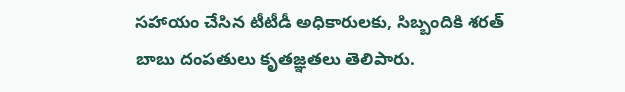సహాయం చేసిన టీటీడీ అధికారులకు, సిబ్బందికి శరత్ బాబు దంపతులు కృతజ్ఞతలు తెలిపారు.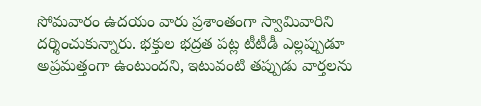సోమవారం ఉదయం వారు ప్రశాంతంగా స్వామివారిని దర్శించుకున్నారు. భక్తుల భద్రత పట్ల టీటీడీ ఎల్లప్పుడూ అప్రమత్తంగా ఉంటుందని, ఇటువంటి తప్పుడు వార్తలను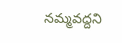నమ్మవద్దని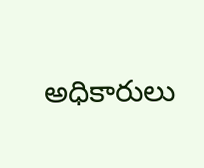అధికారులు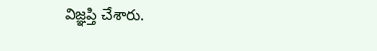విజ్ఞప్తి చేశారు.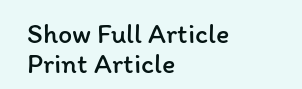Show Full Article
Print Article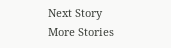Next Story
More Stories